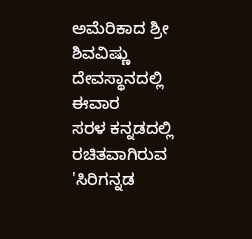ಅಮೆರಿಕಾದ ಶ್ರೀ ಶಿವವಿಷ್ಣು ದೇವಸ್ಥಾನದಲ್ಲಿ ಈವಾರ
ಸರಳ ಕನ್ನಡದಲ್ಲಿ ರಚಿತವಾಗಿರುವ 'ಸಿರಿಗನ್ನಡ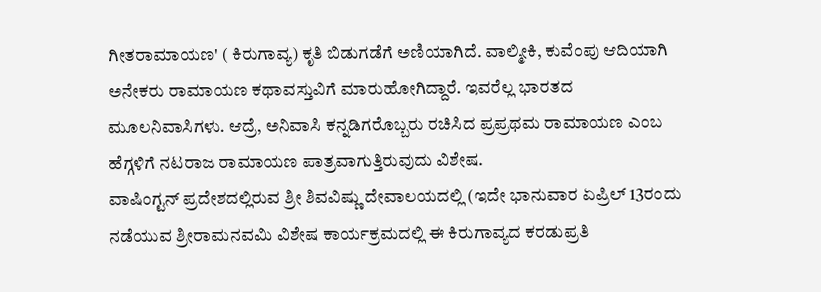ಗೀತರಾಮಾಯಣ' ( ಕಿರುಗಾವ್ಯ) ಕೃತಿ ಬಿಡುಗಡೆಗೆ ಅಣಿಯಾಗಿದೆ. ವಾಲ್ಮೀಕಿ, ಕುವೆಂಪು ಆದಿಯಾಗಿ ಅನೇಕರು ರಾಮಾಯಣ ಕಥಾವಸ್ತುವಿಗೆ ಮಾರುಹೋಗಿದ್ದಾರೆ. ಇವರೆಲ್ಲ ಭಾರತದ ಮೂಲನಿವಾಸಿಗಳು. ಆದ್ರೆ, ಅನಿವಾಸಿ ಕನ್ನಡಿಗರೊಬ್ಬರು ರಚಿಸಿದ ಪ್ರಪ್ರಥಮ ರಾಮಾಯಣ ಎಂಬ ಹೆಗ್ಗಳಿಗೆ ನಟರಾಜ ರಾಮಾಯಣ ಪಾತ್ರವಾಗುತ್ತಿರುವುದು ವಿಶೇಷ.
ವಾಷಿಂಗ್ಟನ್ ಪ್ರದೇಶದಲ್ಲಿರುವ ಶ್ರೀ ಶಿವವಿಷ್ಣು ದೇವಾಲಯದಲ್ಲಿ (ಇದೇ ಭಾನುವಾರ ಏಪ್ರಿಲ್ 13ರಂದು ನಡೆಯುವ ಶ್ರೀರಾಮನವಮಿ ವಿಶೇಷ ಕಾರ್ಯಕ್ರಮದಲ್ಲಿ ಈ ಕಿರುಗಾವ್ಯದ ಕರಡುಪ್ರತಿ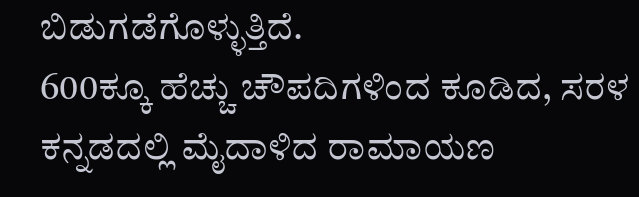ಬಿಡುಗಡೆಗೊಳ್ಳುತ್ತಿದೆ.
600ಕ್ಕೂ ಹೆಚ್ಚು ಚೌಪದಿಗಳಿಂದ ಕೂಡಿದ, ಸರಳ ಕನ್ನಡದಲ್ಲಿ ಮೈದಾಳಿದ ರಾಮಾಯಣ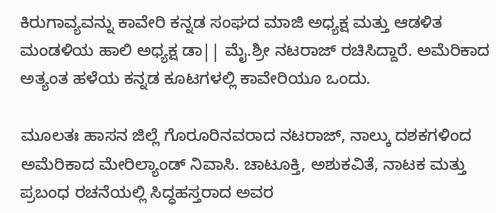ಕಿರುಗಾವ್ಯವನ್ನು ಕಾವೇರಿ ಕನ್ನಡ ಸಂಘದ ಮಾಜಿ ಅಧ್ಯಕ್ಷ ಮತ್ತು ಆಡಳಿತ ಮಂಡಳಿಯ ಹಾಲಿ ಅಧ್ಯಕ್ಷ ಡಾ|| ಮೈ.ಶ್ರೀ ನಟರಾಜ್ ರಚಿಸಿದ್ದಾರೆ. ಅಮೆರಿಕಾದ ಅತ್ಯಂತ ಹಳೆಯ ಕನ್ನಡ ಕೂಟಗಳಲ್ಲಿ ಕಾವೇರಿಯೂ ಒಂದು.

ಮೂಲತಃ ಹಾಸನ ಜಿಲ್ಲೆ ಗೊರೂರಿನವರಾದ ನಟರಾಜ್, ನಾಲ್ಕು ದಶಕಗಳಿಂದ ಅಮೆರಿಕಾದ ಮೇರಿಲ್ಯಾಂಡ್ ನಿವಾಸಿ. ಚಾಟೂಕ್ತಿ, ಅಶುಕವಿತೆ, ನಾಟಕ ಮತ್ತು ಪ್ರಬಂಧ ರಚನೆಯಲ್ಲಿ ಸಿದ್ಧಹಸ್ತರಾದ ಅವರ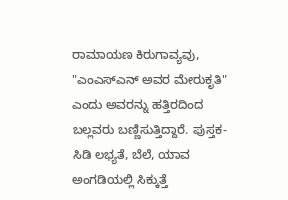ರಾಮಾಯಣ ಕಿರುಗಾವ್ಯವು, "ಎಂಎಸ್ಎನ್ ಅವರ ಮೇರುಕೃತಿ" ಎಂದು ಅವರನ್ನು ಹತ್ತಿರದಿಂದ ಬಲ್ಲವರು ಬಣ್ಣಿಸುತ್ತಿದ್ದಾರೆ. ಪುಸ್ತಕ-ಸಿಡಿ ಲಭ್ಯತೆ, ಬೆಲೆ, ಯಾವ ಅಂಗಡಿಯಲ್ಲಿ ಸಿಕ್ಕುತ್ತೆ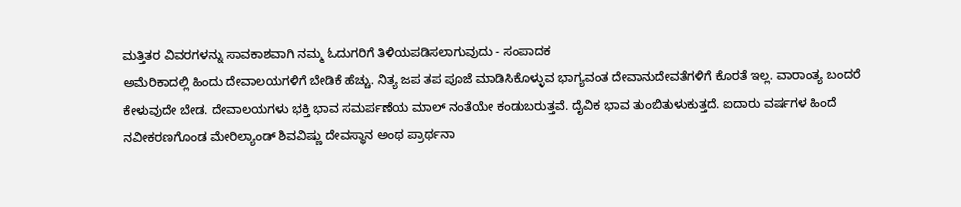ಮತ್ತಿತರ ವಿವರಗಳನ್ನು ಸಾವಕಾಶವಾಗಿ ನಮ್ಮ ಓದುಗರಿಗೆ ತಿಳಿಯಪಡಿಸಲಾಗುವುದು - ಸಂಪಾದಕ
ಅಮೆರಿಕಾದಲ್ಲಿ ಹಿಂದು ದೇವಾಲಯಗಳಿಗೆ ಬೇಡಿಕೆ ಹೆಚ್ಚು. ನಿತ್ಯ ಜಪ ತಪ ಪೂಜೆ ಮಾಡಿಸಿಕೊಳ್ಳುವ ಭಾಗ್ಯವಂತ ದೇವಾನುದೇವತೆಗಳಿಗೆ ಕೊರತೆ ಇಲ್ಲ. ವಾರಾಂತ್ಯ ಬಂದರೆ ಕೇಳುವುದೇ ಬೇಡ. ದೇವಾಲಯಗಳು ಭಕ್ತಿ ಭಾವ ಸಮರ್ಪಣೆಯ ಮಾಲ್ ನಂತೆಯೇ ಕಂಡುಬರುತ್ತವೆ. ದೈವಿಕ ಭಾವ ತುಂಬಿತುಳುಕುತ್ತದೆ. ಐದಾರು ವರ್ಷಗಳ ಹಿಂದೆ ನವೀಕರಣಗೊಂಡ ಮೇರಿಲ್ಯಾಂಡ್ ಶಿವವಿಷ್ಣು ದೇವಸ್ಥಾನ ಅಂಥ ಪ್ರಾರ್ಥನಾ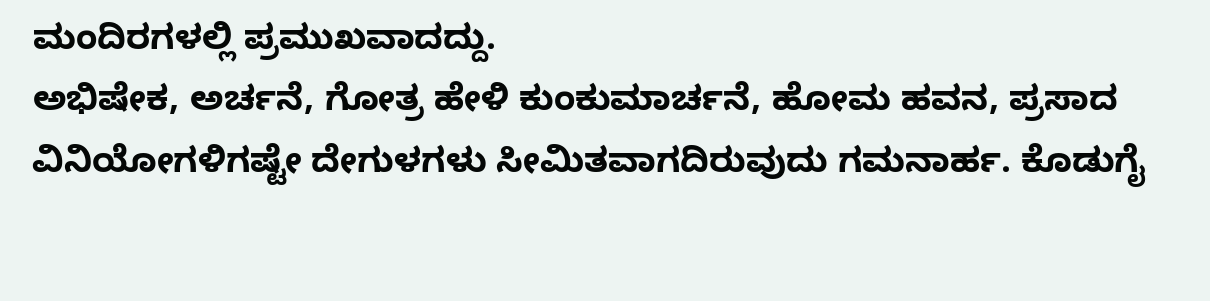ಮಂದಿರಗಳಲ್ಲಿ ಪ್ರಮುಖವಾದದ್ದು.
ಅಭಿಷೇಕ, ಅರ್ಚನೆ, ಗೋತ್ರ ಹೇಳಿ ಕುಂಕುಮಾರ್ಚನೆ, ಹೋಮ ಹವನ, ಪ್ರಸಾದ ವಿನಿಯೋಗಳಿಗಷ್ಟೇ ದೇಗುಳಗಳು ಸೀಮಿತವಾಗದಿರುವುದು ಗಮನಾರ್ಹ. ಕೊಡುಗೈ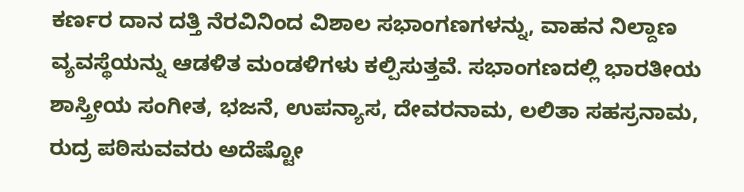ಕರ್ಣರ ದಾನ ದತ್ತಿ ನೆರವಿನಿಂದ ವಿಶಾಲ ಸಭಾಂಗಣಗಳನ್ನು, ವಾಹನ ನಿಲ್ದಾಣ ವ್ಯವಸ್ಥೆಯನ್ನು ಆಡಳಿತ ಮಂಡಳಿಗಳು ಕಲ್ಪಿಸುತ್ತವೆ. ಸಭಾಂಗಣದಲ್ಲಿ ಭಾರತೀಯ ಶಾಸ್ತ್ರೀಯ ಸಂಗೀತ, ಭಜನೆ, ಉಪನ್ಯಾಸ, ದೇವರನಾಮ, ಲಲಿತಾ ಸಹಸ್ರನಾಮ, ರುದ್ರ ಪಠಿಸುವವರು ಅದೆಷ್ಟೋ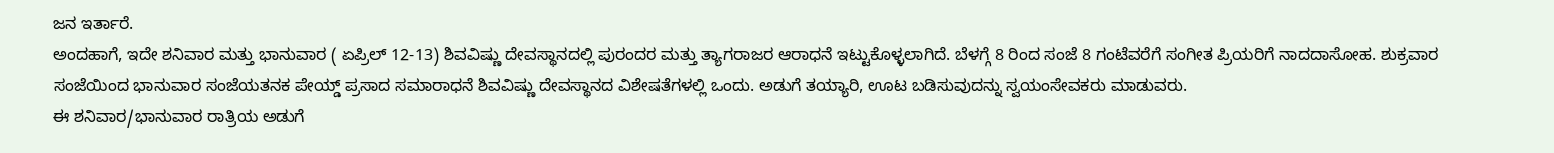ಜನ ಇರ್ತಾರೆ.
ಅಂದಹಾಗೆ, ಇದೇ ಶನಿವಾರ ಮತ್ತು ಭಾನುವಾರ ( ಏಪ್ರಿಲ್ 12-13) ಶಿವವಿಷ್ಣು ದೇವಸ್ಥಾನದಲ್ಲಿ ಪುರಂದರ ಮತ್ತು ತ್ಯಾಗರಾಜರ ಆರಾಧನೆ ಇಟ್ಟುಕೊಳ್ಳಲಾಗಿದೆ. ಬೆಳಗ್ಗೆ 8 ರಿಂದ ಸಂಜೆ 8 ಗಂಟೆವರೆಗೆ ಸಂಗೀತ ಪ್ರಿಯರಿಗೆ ನಾದದಾಸೋಹ. ಶುಕ್ರವಾರ ಸಂಜೆಯಿಂದ ಭಾನುವಾರ ಸಂಜೆಯತನಕ ಪೇಯ್ಡ್ ಪ್ರಸಾದ ಸಮಾರಾಧನೆ ಶಿವವಿಷ್ಣು ದೇವಸ್ಥಾನದ ವಿಶೇಷತೆಗಳಲ್ಲಿ ಒಂದು. ಅಡುಗೆ ತಯ್ಯಾರಿ, ಊಟ ಬಡಿಸುವುದನ್ನು ಸ್ವಯಂಸೇವಕರು ಮಾಡುವರು.
ಈ ಶನಿವಾರ/ಭಾನುವಾರ ರಾತ್ರಿಯ ಅಡುಗೆ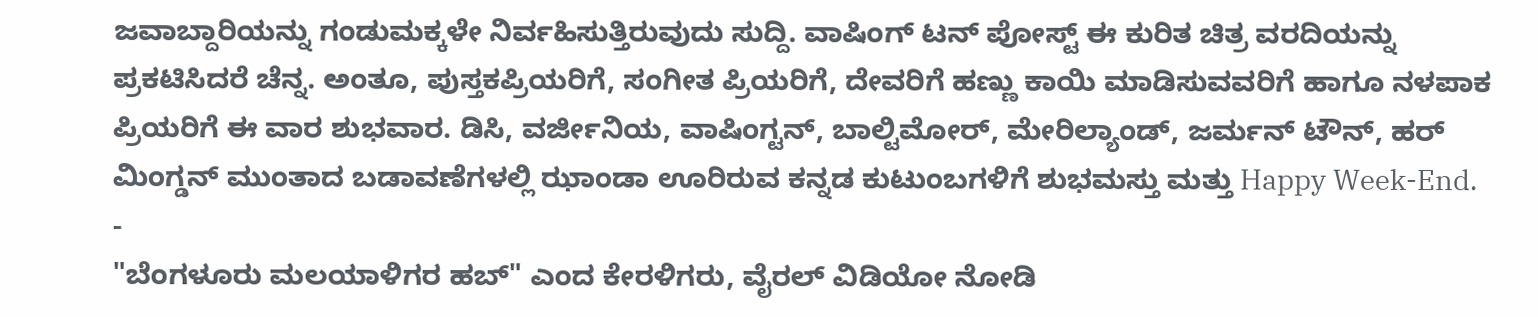ಜವಾಬ್ದಾರಿಯನ್ನು ಗಂಡುಮಕ್ಕಳೇ ನಿರ್ವಹಿಸುತ್ತಿರುವುದು ಸುದ್ದಿ. ವಾಷಿಂಗ್ ಟನ್ ಪೋಸ್ಟ್ ಈ ಕುರಿತ ಚಿತ್ರ ವರದಿಯನ್ನು ಪ್ರಕಟಿಸಿದರೆ ಚೆನ್ನ. ಅಂತೂ, ಪುಸ್ತಕಪ್ರಿಯರಿಗೆ, ಸಂಗೀತ ಪ್ರಿಯರಿಗೆ, ದೇವರಿಗೆ ಹಣ್ಣು ಕಾಯಿ ಮಾಡಿಸುವವರಿಗೆ ಹಾಗೂ ನಳಪಾಕ ಪ್ರಿಯರಿಗೆ ಈ ವಾರ ಶುಭವಾರ. ಡಿಸಿ, ವರ್ಜೀನಿಯ, ವಾಷಿಂಗ್ಟನ್, ಬಾಲ್ಟಿಮೋರ್, ಮೇರಿಲ್ಯಾಂಡ್, ಜರ್ಮನ್ ಟೌನ್, ಹರ್ ಮಿಂಗ್ಡನ್ ಮುಂತಾದ ಬಡಾವಣೆಗಳಲ್ಲಿ ಝಾಂಡಾ ಊರಿರುವ ಕನ್ನಡ ಕುಟುಂಬಗಳಿಗೆ ಶುಭಮಸ್ತು ಮತ್ತು Happy Week-End.
-
"ಬೆಂಗಳೂರು ಮಲಯಾಳಿಗರ ಹಬ್" ಎಂದ ಕೇರಳಿಗರು, ವೈರಲ್ ವಿಡಿಯೋ ನೋಡಿ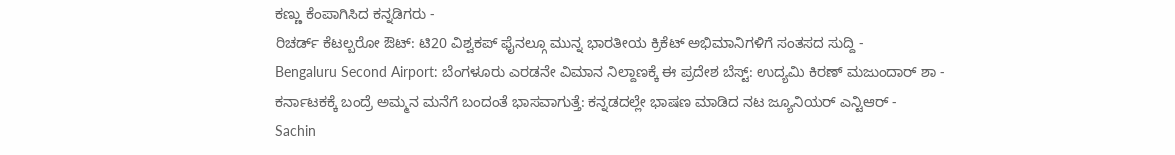ಕಣ್ಣು ಕೆಂಪಾಗಿಸಿದ ಕನ್ನಡಿಗರು -
ರಿಚರ್ಡ್ ಕೆಟಲ್ಬರೋ ಔಟ್: ಟಿ20 ವಿಶ್ವಕಪ್ ಫೈನಲ್ಗೂ ಮುನ್ನ ಭಾರತೀಯ ಕ್ರಿಕೆಟ್ ಅಭಿಮಾನಿಗಳಿಗೆ ಸಂತಸದ ಸುದ್ದಿ -
Bengaluru Second Airport: ಬೆಂಗಳೂರು ಎರಡನೇ ವಿಮಾನ ನಿಲ್ದಾಣಕ್ಕೆ ಈ ಪ್ರದೇಶ ಬೆಸ್ಟ್: ಉದ್ಯಮಿ ಕಿರಣ್ ಮಜುಂದಾರ್ ಶಾ -
ಕರ್ನಾಟಕಕ್ಕೆ ಬಂದ್ರೆ ಅಮ್ಮನ ಮನೆಗೆ ಬಂದಂತೆ ಭಾಸವಾಗುತ್ತೆ: ಕನ್ನಡದಲ್ಲೇ ಭಾಷಣ ಮಾಡಿದ ನಟ ಜ್ಯೂನಿಯರ್ ಎನ್ಟಿಆರ್ -
Sachin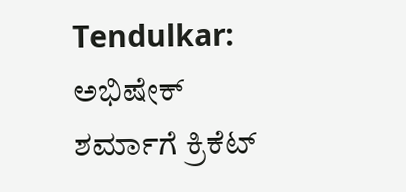Tendulkar: ಅಭಿಷೇಕ್ ಶರ್ಮಾಗೆ ಕ್ರಿಕೆಟ್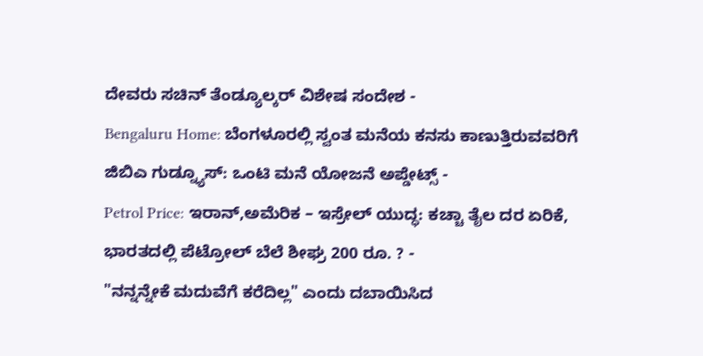ದೇವರು ಸಚಿನ್ ತೆಂಡ್ಯೂಲ್ಕರ್ ವಿಶೇಷ ಸಂದೇಶ -
Bengaluru Home: ಬೆಂಗಳೂರಲ್ಲಿ ಸ್ವಂತ ಮನೆಯ ಕನಸು ಕಾಣುತ್ತಿರುವವರಿಗೆ ಜಿಬಿಎ ಗುಡ್ನ್ಯೂಸ್: ಒಂಟಿ ಮನೆ ಯೋಜನೆ ಅಪ್ಡೇಟ್ಸ್ -
Petrol Price: ಇರಾನ್,ಅಮೆರಿಕ – ಇಸ್ರೇಲ್ ಯುದ್ಧ: ಕಚ್ಚಾ ತೈಲ ದರ ಏರಿಕೆ, ಭಾರತದಲ್ಲಿ ಪೆಟ್ರೋಲ್ ಬೆಲೆ ಶೀಘ್ರ 200 ರೂ. ? -
"ನನ್ನನ್ನೇಕೆ ಮದುವೆಗೆ ಕರೆದಿಲ್ಲ" ಎಂದು ದಬಾಯಿಸಿದ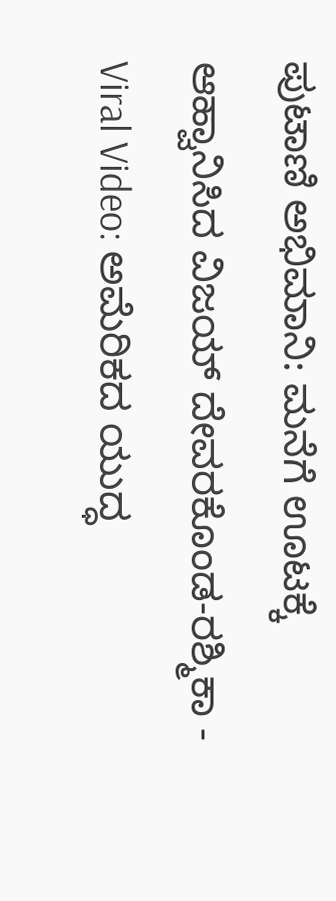ಪುಟಾಣಿ ಅಭಿಮಾನಿ: ಮನೆಗೆ ಊಟಕ್ಕೆ ಆಹ್ವಾನಿಸಿದ ವಿಜಯ್ ದೇವರಕೊಂಡ-ರಶ್ಮಿಕಾ -
Viral Video: ಅಮೆರಿಕದ ಯುದ್ಧ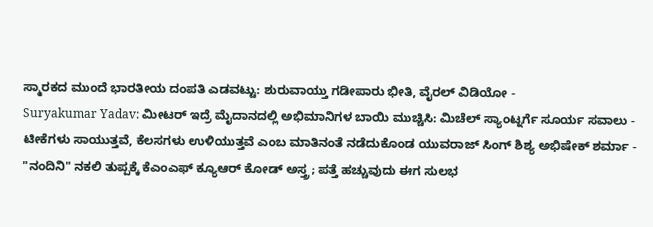ಸ್ಮಾರಕದ ಮುಂದೆ ಭಾರತೀಯ ದಂಪತಿ ಎಡವಟ್ಟು: ಶುರುವಾಯ್ತು ಗಡೀಪಾರು ಭೀತಿ, ವೈರಲ್ ವಿಡಿಯೋ -
Suryakumar Yadav: ಮೀಟರ್ ಇದ್ರೆ ಮೈದಾನದಲ್ಲಿ ಅಭಿಮಾನಿಗಳ ಬಾಯಿ ಮುಚ್ಚಿಸಿ: ಮಿಚೆಲ್ ಸ್ಯಾಂಟ್ನರ್ಗೆ ಸೂರ್ಯ ಸವಾಲು -
ಟೀಕೆಗಳು ಸಾಯುತ್ತವೆ, ಕೆಲಸಗಳು ಉಳಿಯುತ್ತವೆ ಎಂಬ ಮಾತಿನಂತೆ ನಡೆದುಕೊಂಡ ಯುವರಾಜ್ ಸಿಂಗ್ ಶಿಶ್ಯ ಅಭಿಷೇಕ್ ಶರ್ಮಾ -
"ನಂದಿನಿ" ನಕಲಿ ತುಪ್ಪಕ್ಕೆ ಕೆಎಂಎಫ್ ಕ್ಯೂಆರ್ ಕೋಡ್ ಅಸ್ತ್ರ; ಪತ್ತೆ ಹಚ್ಚುವುದು ಈಗ ಸುಲಭ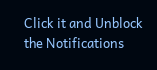Click it and Unblock the Notifications